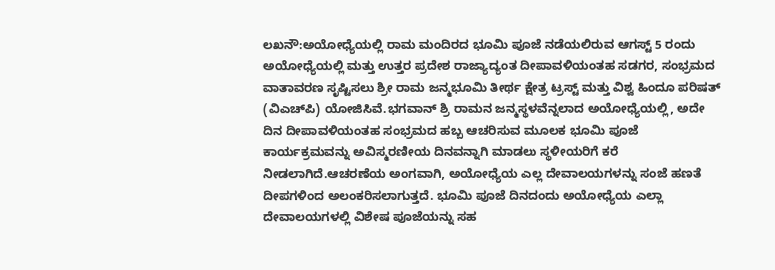ಲಖನೌ:ಅಯೋಧ್ಯೆಯಲ್ಲಿ ರಾಮ ಮಂದಿರದ ಭೂಮಿ ಪೂಜೆ ನಡೆಯಲಿರುವ ಆಗಸ್ಟ್ 5 ರಂದು ಅಯೋಧ್ಯೆಯಲ್ಲಿ ಮತ್ತು ಉತ್ತರ ಪ್ರದೇಶ ರಾಜ್ಯಾದ್ಯಂತ ದೀಪಾವಳಿಯಂತಹ ಸಡಗರ, ಸಂಭ್ರಮದ ವಾತಾವರಣ ಸೃಷ್ಟಿಸಲು ಶ್ರೀ ರಾಮ ಜನ್ಮಭೂಮಿ ತೀರ್ಥ ಕ್ಷೇತ್ರ ಟ್ರಸ್ಟ್ ಮತ್ತು ವಿಶ್ವ ಹಿಂದೂ ಪರಿಷತ್ (ವಿಎಚ್‌ಪಿ) ಯೋಜಿಸಿವೆ.ಭಗವಾನ್ ಶ್ರಿ ರಾಮನ ಜನ್ಮಸ್ಥಳವೆನ್ನಲಾದ ಅಯೋಧ್ಯೆಯಲ್ಲಿ, ಅದೇ ದಿನ ದೀಪಾವಳಿಯಂತಹ ಸಂಭ್ರಮದ ಹಬ್ಬ ಆಚರಿಸುವ ಮೂಲಕ ಭೂಮಿ ಪೂಜೆ ಕಾರ್ಯಕ್ರಮವನ್ನು ಅವಿಸ್ಮರಣೀಯ ದಿನವನ್ನಾಗಿ ಮಾಡಲು ಸ್ಥಳೀಯರಿಗೆ ಕರೆ ನೀಡಲಾಗಿದೆ.ಆಚರಣೆಯ ಅಂಗವಾಗಿ, ಅಯೋಧ್ಯೆಯ ಎಲ್ಲ ದೇವಾಲಯಗಳನ್ನು ಸಂಜೆ ಹಣತೆ ದೀಪಗಳಿಂದ ಅಲಂಕರಿಸಲಾಗುತ್ತದೆ. ಭೂಮಿ ಪೂಜೆ ದಿನದಂದು ಅಯೋಧ್ಯೆಯ ಎಲ್ಲಾ ದೇವಾಲಯಗಳಲ್ಲಿ ವಿಶೇಷ ಪೂಜೆಯನ್ನು ಸಹ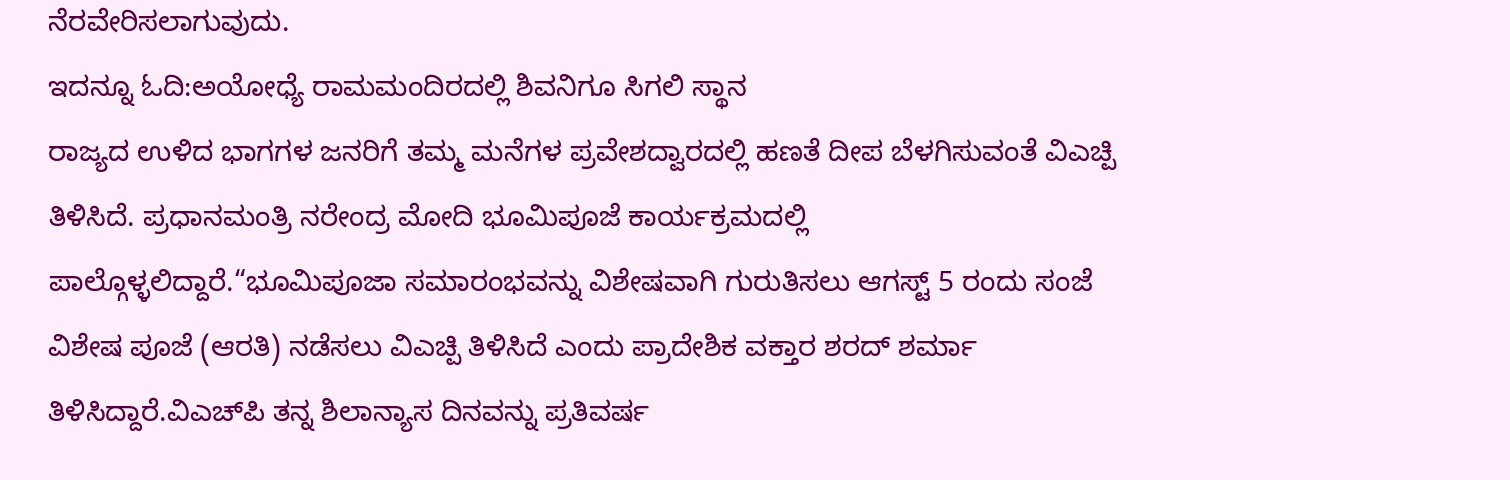ನೆರವೇರಿಸಲಾಗುವುದು.
ಇದನ್ನೂ ಓದಿ:ಅಯೋಧ್ಯೆ ರಾಮಮಂದಿರದಲ್ಲಿ ಶಿವನಿಗೂ ಸಿಗಲಿ ಸ್ಥಾನ
ರಾಜ್ಯದ ಉಳಿದ ಭಾಗಗಳ ಜನರಿಗೆ ತಮ್ಮ ಮನೆಗಳ ಪ್ರವೇಶದ್ವಾರದಲ್ಲಿ ಹಣತೆ ದೀಪ ಬೆಳಗಿಸುವಂತೆ ವಿಎಚ್ಪಿ ತಿಳಿಸಿದೆ. ಪ್ರಧಾನಮಂತ್ರಿ ನರೇಂದ್ರ ಮೋದಿ ಭೂಮಿಪೂಜೆ ಕಾರ್ಯಕ್ರಮದಲ್ಲಿ ಪಾಲ್ಗೊಳ್ಳಲಿದ್ದಾರೆ.“ಭೂಮಿಪೂಜಾ ಸಮಾರಂಭವನ್ನು ವಿಶೇಷವಾಗಿ ಗುರುತಿಸಲು ಆಗಸ್ಟ್ 5 ರಂದು ಸಂಜೆ ವಿಶೇಷ ಪೂಜೆ (ಆರತಿ) ನಡೆಸಲು ವಿಎಚ್ಪಿ ತಿಳಿಸಿದೆ ಎಂದು ಪ್ರಾದೇಶಿಕ ವಕ್ತಾರ ಶರದ್ ಶರ್ಮಾ ತಿಳಿಸಿದ್ದಾರೆ.ವಿಎಚ್‌ಪಿ ತನ್ನ ಶಿಲಾನ್ಯಾಸ ದಿನವನ್ನು ಪ್ರತಿವರ್ಷ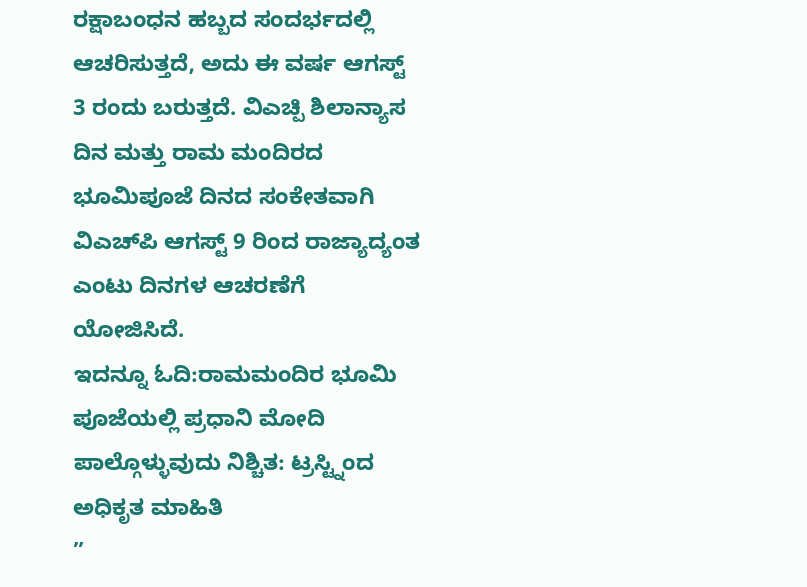ರಕ್ಷಾಬಂಧನ ಹಬ್ಬದ ಸಂದರ್ಭದಲ್ಲಿ ಆಚರಿಸುತ್ತದೆ, ಅದು ಈ ವರ್ಷ ಆಗಸ್ಟ್ 3 ರಂದು ಬರುತ್ತದೆ. ವಿಎಚ್ಪಿ ಶಿಲಾನ್ಯಾಸ ದಿನ ಮತ್ತು ರಾಮ ಮಂದಿರದ ಭೂಮಿಪೂಜೆ ದಿನದ ಸಂಕೇತವಾಗಿ ವಿಎಚ್‌ಪಿ ಆಗಸ್ಟ್ 9 ರಿಂದ ರಾಜ್ಯಾದ್ಯಂತ ಎಂಟು ದಿನಗಳ ಆಚರಣೆಗೆ ಯೋಜಿಸಿದೆ.
ಇದನ್ನೂ ಓದಿ:ರಾಮಮಂದಿರ ಭೂಮಿ ಪೂಜೆಯಲ್ಲಿ ಪ್ರಧಾನಿ ಮೋದಿ ಪಾಲ್ಗೊಳ್ಳುವುದು ನಿಶ್ಚಿತ: ಟ್ರಸ್ಟ್ನಿಂದ ಅಧಿಕೃತ ಮಾಹಿತಿ
”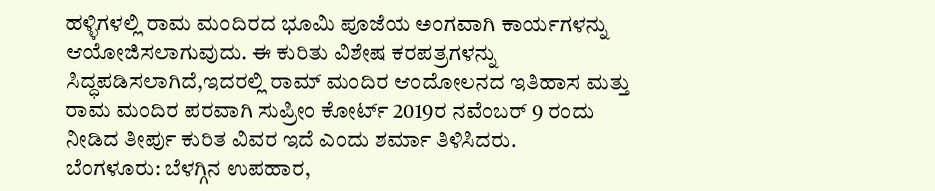ಹಳ್ಳಿಗಳಲ್ಲಿ ರಾಮ ಮಂದಿರದ ಭೂಮಿ ಪೂಜೆಯ ಅಂಗವಾಗಿ ಕಾರ್ಯಗಳನ್ನು ಆಯೋಜಿಸಲಾಗುವುದು. ಈ ಕುರಿತು ವಿಶೇಷ ಕರಪತ್ರಗಳನ್ನು ಸಿದ್ಧಪಡಿಸಲಾಗಿದೆ,ಇದರಲ್ಲಿ ರಾಮ್ ಮಂದಿರ ಆಂದೋಲನದ ಇತಿಹಾಸ ಮತ್ತು ರಾಮ ಮಂದಿರ ಪರವಾಗಿ ಸುಪ್ರೀಂ ಕೋರ್ಟ್ 2019ರ ನವೆಂಬರ್ 9 ರಂದು ನೀಡಿದ ತೀರ್ಪು ಕುರಿತ ವಿವರ ಇದೆ ಎಂದು ಶರ್ಮಾ ತಿಳಿಸಿದರು.
ಬೆಂಗಳೂರು: ಬೆಳಗ್ಗಿನ ಉಪಹಾರ,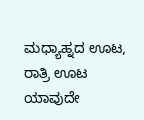ಮಧ್ಯಾಹ್ನದ ಊಟ, ರಾತ್ರಿ ಊಟ ಯಾವುದೇ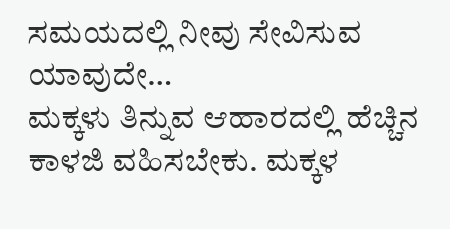ಸಮಯದಲ್ಲಿ ನೀವು ಸೇವಿಸುವ ಯಾವುದೇ…
ಮಕ್ಕಳು ತಿನ್ನುವ ಆಹಾರದಲ್ಲಿ ಹೆಚ್ಚಿನ ಕಾಳಜಿ ವಹಿಸಬೇಕು. ಮಕ್ಕಳ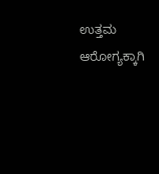ಉತ್ತಮ ಆರೋಗ್ಯಕ್ಕಾಗಿ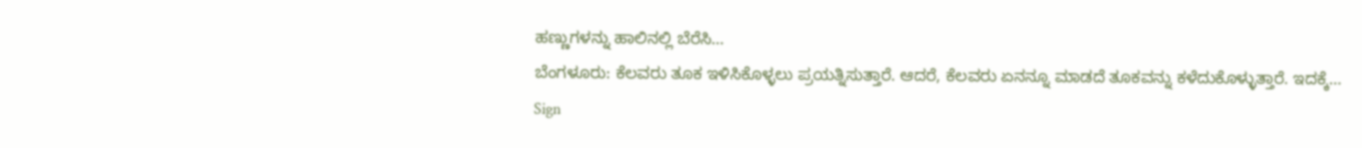ಹಣ್ಣುಗಳನ್ನು ಹಾಲಿನಲ್ಲಿ ಬೆರೆಸಿ…
ಬೆಂಗಳೂರು: ಕೆಲವರು ತೂಕ ಇಳಿಸಿಕೊಳ್ಳಲು ಪ್ರಯತ್ನಿಸುತ್ತಾರೆ. ಆದರೆ, ಕೆಲವರು ಏನನ್ನೂ ಮಾಡದೆ ತೂಕವನ್ನು ಕಳೆದುಕೊಳ್ಳುತ್ತಾರೆ. ಇದಕ್ಕೆ…
Sign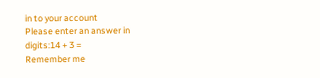in to your account
Please enter an answer in digits:14 + 3 =
Remember me